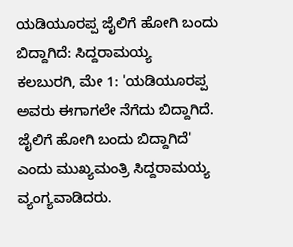ಯಡಿಯೂರಪ್ಪ ಜೈಲಿಗೆ ಹೋಗಿ ಬಂದು ಬಿದ್ದಾಗಿದೆ: ಸಿದ್ದರಾಮಯ್ಯ
ಕಲಬುರಗಿ, ಮೇ 1: 'ಯಡಿಯೂರಪ್ಪ ಅವರು ಈಗಾಗಲೇ ನೆಗೆದು ಬಿದ್ದಾಗಿದೆ. ಜೈಲಿಗೆ ಹೋಗಿ ಬಂದು ಬಿದ್ದಾಗಿದೆ' ಎಂದು ಮುಖ್ಯಮಂತ್ರಿ ಸಿದ್ದರಾಮಯ್ಯ ವ್ಯಂಗ್ಯವಾಡಿದರು.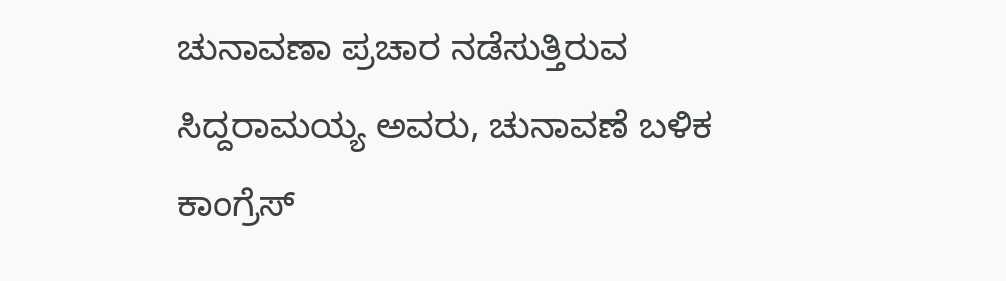ಚುನಾವಣಾ ಪ್ರಚಾರ ನಡೆಸುತ್ತಿರುವ ಸಿದ್ದರಾಮಯ್ಯ ಅವರು, ಚುನಾವಣೆ ಬಳಿಕ ಕಾಂಗ್ರೆಸ್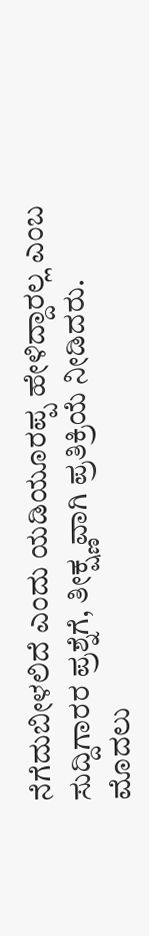ನೆಗೆದುಬೀಳಲಿದೆ ಎಂದು ಯಡಿಯೂರಪ್ಪ ಹೇಳಿದ್ದಾರಲ್ಲ ಎಂಬ ಸುದ್ದಿಗಾರರ ಪ್ರಶ್ನೆಗೆ, ತೀಕ್ಷ್ಣವಾಗಿ ಪ್ರತಿಕ್ರಿಯೆ ನೀಡಿದರು.
ಮೊದಲು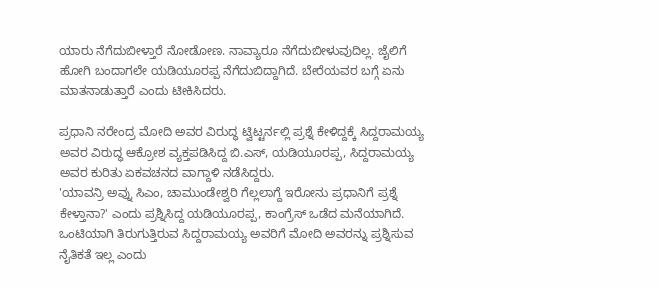ಯಾರು ನೆಗೆದುಬೀಳ್ತಾರೆ ನೋಡೋಣ. ನಾವ್ಯಾರೂ ನೆಗೆದುಬೀಳುವುದಿಲ್ಲ. ಜೈಲಿಗೆ ಹೋಗಿ ಬಂದಾಗಲೇ ಯಡಿಯೂರಪ್ಪ ನೆಗೆದುಬಿದ್ದಾಗಿದೆ. ಬೇರೆಯವರ ಬಗ್ಗೆ ಏನು ಮಾತನಾಡುತ್ತಾರೆ ಎಂದು ಟೀಕಿಸಿದರು.

ಪ್ರಧಾನಿ ನರೇಂದ್ರ ಮೋದಿ ಅವರ ವಿರುದ್ಧ ಟ್ವಿಟ್ಟರ್ನಲ್ಲಿ ಪ್ರಶ್ನೆ ಕೇಳಿದ್ದಕ್ಕೆ ಸಿದ್ದರಾಮಯ್ಯ ಅವರ ವಿರುದ್ಧ ಆಕ್ರೋಶ ವ್ಯಕ್ತಪಡಿಸಿದ್ದ ಬಿ.ಎಸ್, ಯಡಿಯೂರಪ್ಪ, ಸಿದ್ದರಾಮಯ್ಯ ಅವರ ಕುರಿತು ಏಕವಚನದ ವಾಗ್ದಾಳಿ ನಡೆಸಿದ್ದರು.
'ಯಾವನ್ರಿ ಅವ್ನು ಸಿಎಂ, ಚಾಮುಂಡೇಶ್ವರಿ ಗೆಲ್ಲಲಾಗ್ದೆ ಇರೋನು ಪ್ರಧಾನಿಗೆ ಪ್ರಶ್ನೆ ಕೇಳ್ತಾನಾ?' ಎಂದು ಪ್ರಶ್ನಿಸಿದ್ದ ಯಡಿಯೂರಪ್ಪ, ಕಾಂಗ್ರೆಸ್ ಒಡೆದ ಮನೆಯಾಗಿದೆ. ಒಂಟಿಯಾಗಿ ತಿರುಗುತ್ತಿರುವ ಸಿದ್ದರಾಮಯ್ಯ ಅವರಿಗೆ ಮೋದಿ ಅವರನ್ನು ಪ್ರಶ್ನಿಸುವ ನೈತಿಕತೆ ಇಲ್ಲ ಎಂದು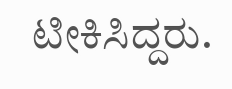ಟೀಕಿಸಿದ್ದರು.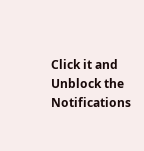Click it and Unblock the Notifications